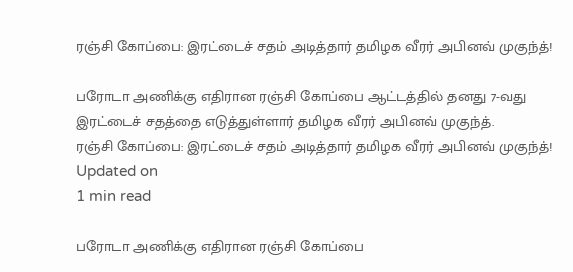ரஞ்சி கோப்பை: இரட்டைச் சதம் அடித்தார் தமிழக வீரர் அபினவ் முகுந்த்!

பரோடா அணிக்கு எதிரான ரஞ்சி கோப்பை ஆட்டத்தில் தனது 7-வது இரட்டைச் சதத்தை எடுத்துள்ளார் தமிழக வீரர் அபினவ் முகுந்த்.
ரஞ்சி கோப்பை: இரட்டைச் சதம் அடித்தார் தமிழக வீரர் அபினவ் முகுந்த்!
Updated on
1 min read

பரோடா அணிக்கு எதிரான ரஞ்சி கோப்பை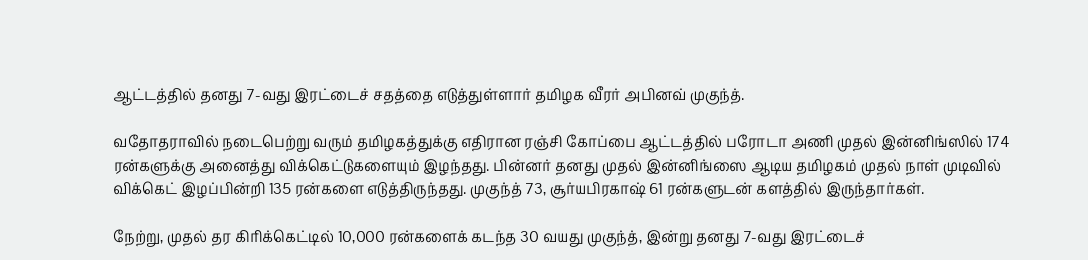ஆட்டத்தில் தனது 7-வது இரட்டைச் சதத்தை எடுத்துள்ளார் தமிழக வீரர் அபினவ் முகுந்த்.

வதோதராவில் நடைபெற்று வரும் தமிழகத்துக்கு எதிரான ரஞ்சி கோப்பை ஆட்டத்தில் பரோடா அணி முதல் இன்னிங்ஸில் 174 ரன்களுக்கு அனைத்து விக்கெட்டுகளையும் இழந்தது. பின்னர் தனது முதல் இன்னிங்ஸை ஆடிய தமிழகம் முதல் நாள் முடிவில் விக்கெட் இழப்பின்றி 135 ரன்களை எடுத்திருந்தது. முகுந்த் 73, சூர்யபிரகாஷ் 61 ரன்களுடன் களத்தில் இருந்தார்கள்.

நேற்று, முதல் தர கிரிக்கெட்டில் 10,000 ரன்களைக் கடந்த 30 வயது முகுந்த், இன்று தனது 7-வது இரட்டைச்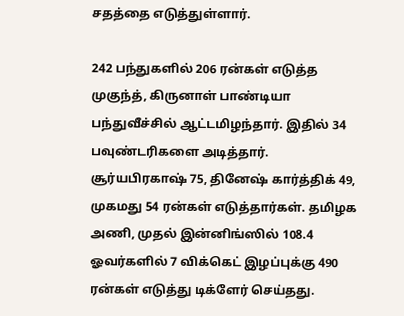சதத்தை எடுத்துள்ளார்.

242 பந்துகளில் 206 ரன்கள் எடுத்த முகுந்த், கிருனாள் பாண்டியா பந்துவீச்சில் ஆட்டமிழந்தார். இதில் 34 பவுண்டரிகளை அடித்தார். சூர்யபிரகாஷ் 75, தினேஷ் கார்த்திக் 49, முகமது 54 ரன்கள் எடுத்தார்கள். தமிழக அணி, முதல் இன்னிங்ஸில் 108.4 ஓவர்களில் 7 விக்கெட் இழப்புக்கு 490 ரன்கள் எடுத்து டிக்ளேர் செய்தது.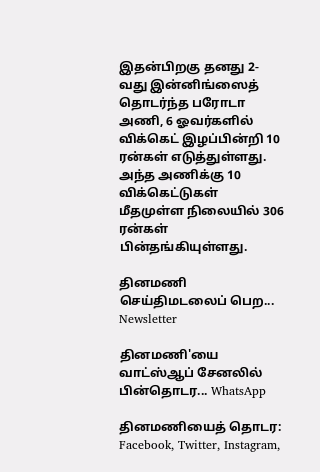இதன்பிறகு தனது 2-வது இன்னிங்ஸைத் தொடர்ந்த பரோடா அணி, 6 ஓவர்களில் விக்கெட் இழப்பின்றி 10 ரன்கள் எடுத்துள்ளது. அந்த அணிக்கு 10 விக்கெட்டுகள் மீதமுள்ள நிலையில் 306 ரன்கள் பின்தங்கியுள்ளது.

தினமணி செய்திமடலைப் பெற... Newsletter

தினமணி'யை வாட்ஸ்ஆப் சேனலில் பின்தொடர... WhatsApp

தினமணியைத் தொடர: Facebook, Twitter, Instagram,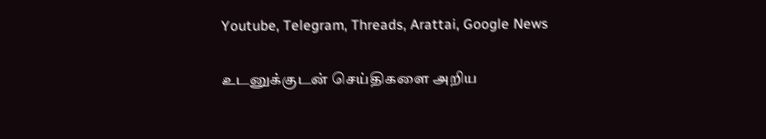Youtube, Telegram, Threads, Arattai, Google News

உடனுக்குடன் செய்திகளை அறிய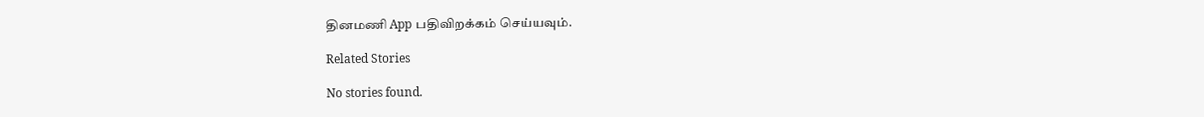தினமணி App பதிவிறக்கம் செய்யவும்.

Related Stories

No stories found.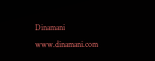Dinamani
www.dinamani.com